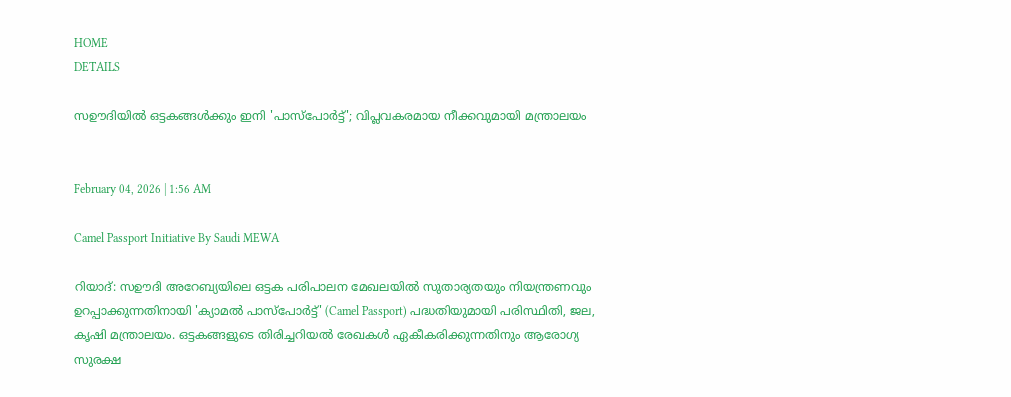HOME
DETAILS

സഊദിയില്‍ ഒട്ടകങ്ങള്‍ക്കും ഇനി 'പാസ്‌പോര്‍ട്ട്'; വിപ്ലവകരമായ നീക്കവുമായി മന്ത്രാലയം


February 04, 2026 | 1:56 AM

Camel Passport Initiative By Saudi MEWA

റിയാദ്: സഊദി അറേബ്യയിലെ ഒട്ടക പരിപാലന മേഖലയില്‍ സുതാര്യതയും നിയന്ത്രണവും ഉറപ്പാക്കുന്നതിനായി 'ക്യാമല്‍ പാസ്‌പോര്‍ട്ട്' (Camel Passport) പദ്ധതിയുമായി പരിസ്ഥിതി, ജല, കൃഷി മന്ത്രാലയം. ഒട്ടകങ്ങളുടെ തിരിച്ചറിയല്‍ രേഖകള്‍ ഏകീകരിക്കുന്നതിനും ആരോഗ്യ സുരക്ഷ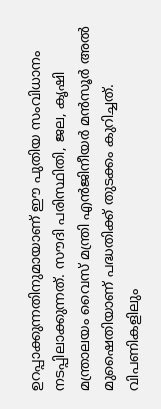ഉറപ്പാക്കുന്നതിനുമായാണ് ഈ പുതിയ സംവിധാനം നടപ്പിലാക്കുന്നത്. സൗദി പരിസ്ഥിതി, ജല, കൃഷി മന്ത്രാലയം വൈസ് മന്ത്രി എന്‍ജിനീയര്‍ മന്‍സൂര്‍ അല്‍ മുഷൈതിയാണ് പദ്ധതിക്ക് തുടക്കം കുറിച്ചത്.
വിപണികളിലും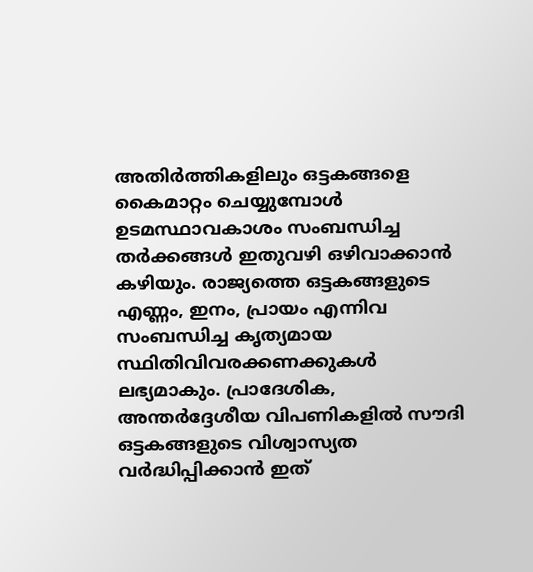അതിര്‍ത്തികളിലും ഒട്ടകങ്ങളെ കൈമാറ്റം ചെയ്യുമ്പോള്‍ ഉടമസ്ഥാവകാശം സംബന്ധിച്ച തര്‍ക്കങ്ങള്‍ ഇതുവഴി ഒഴിവാക്കാന്‍ കഴിയും. രാജ്യത്തെ ഒട്ടകങ്ങളുടെ എണ്ണം, ഇനം, പ്രായം എന്നിവ സംബന്ധിച്ച കൃത്യമായ സ്ഥിതിവിവരക്കണക്കുകള്‍ ലഭ്യമാകും. പ്രാദേശിക, അന്തര്‍ദ്ദേശീയ വിപണികളില്‍ സൗദി ഒട്ടകങ്ങളുടെ വിശ്വാസ്യത വര്‍ദ്ധിപ്പിക്കാന്‍ ഇത്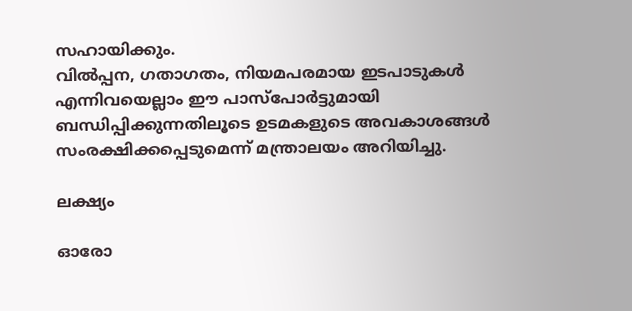സഹായിക്കും.
വില്‍പ്പന, ഗതാഗതം, നിയമപരമായ ഇടപാടുകള്‍ എന്നിവയെല്ലാം ഈ പാസ്‌പോര്‍ട്ടുമായി ബന്ധിപ്പിക്കുന്നതിലൂടെ ഉടമകളുടെ അവകാശങ്ങള്‍ സംരക്ഷിക്കപ്പെടുമെന്ന് മന്ത്രാലയം അറിയിച്ചു.

ലക്ഷ്യം

ഓരോ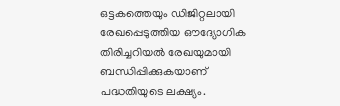ഒട്ടകത്തെയും ഡിജിറ്റലായി രേഖപ്പെടുത്തിയ ഔദ്യോഗിക തിരിച്ചറിയല്‍ രേഖയുമായി ബന്ധിപ്പിക്കുകയാണ് പദ്ധതിയുടെ ലക്ഷ്യം.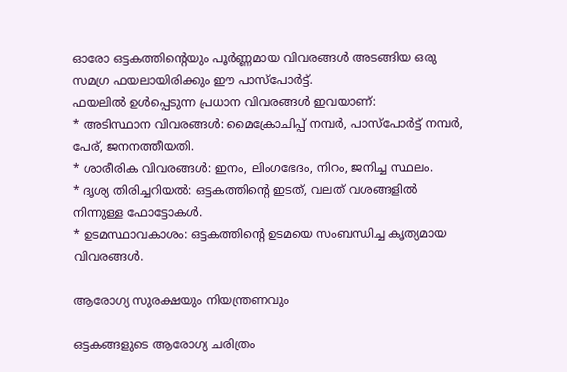ഓരോ ഒട്ടകത്തിന്റെയും പൂര്‍ണ്ണമായ വിവരങ്ങള്‍ അടങ്ങിയ ഒരു സമഗ്ര ഫയലായിരിക്കും ഈ പാസ്‌പോര്‍ട്ട്.
ഫയലില്‍ ഉള്‍പ്പെടുന്ന പ്രധാന വിവരങ്ങള്‍ ഇവയാണ്:
* അടിസ്ഥാന വിവരങ്ങള്‍: മൈക്രോചിപ്പ് നമ്പര്‍, പാസ്‌പോര്‍ട്ട് നമ്പര്‍, പേര്, ജനനത്തീയതി.
* ശാരീരിക വിവരങ്ങള്‍: ഇനം, ലിംഗഭേദം, നിറം, ജനിച്ച സ്ഥലം.
* ദൃശ്യ തിരിച്ചറിയല്‍: ഒട്ടകത്തിന്റെ ഇടത്, വലത് വശങ്ങളില്‍ നിന്നുള്ള ഫോട്ടോകള്‍.
* ഉടമസ്ഥാവകാശം: ഒട്ടകത്തിന്റെ ഉടമയെ സംബന്ധിച്ച കൃത്യമായ വിവരങ്ങള്‍.

ആരോഗ്യ സുരക്ഷയും നിയന്ത്രണവും

ഒട്ടകങ്ങളുടെ ആരോഗ്യ ചരിത്രം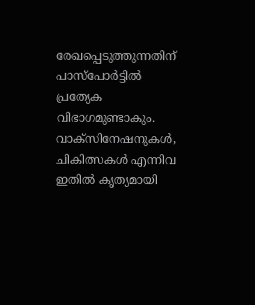രേഖപ്പെടുത്തുന്നതിന് പാസ്‌പോര്‍ട്ടില്‍ പ്രത്യേക വിഭാഗമുണ്ടാകും. വാക്‌സിനേഷനുകള്‍, ചികിത്സകള്‍ എന്നിവ ഇതില്‍ കൃത്യമായി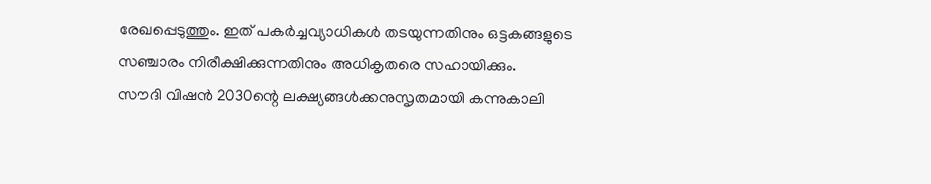രേഖപ്പെടുത്തും. ഇത് പകര്‍ച്ചവ്യാധികള്‍ തടയുന്നതിനും ഒട്ടകങ്ങളുടെ സഞ്ചാരം നിരീക്ഷിക്കുന്നതിനും അധികൃതരെ സഹായിക്കും.
സൗദി വിഷന്‍ 2030ന്റെ ലക്ഷ്യങ്ങള്‍ക്കനുസൃതമായി കന്നുകാലി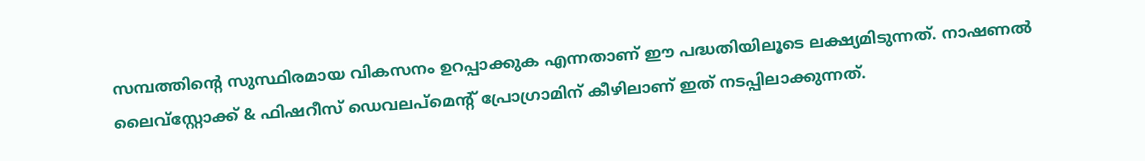സമ്പത്തിന്റെ സുസ്ഥിരമായ വികസനം ഉറപ്പാക്കുക എന്നതാണ് ഈ പദ്ധതിയിലൂടെ ലക്ഷ്യമിടുന്നത്. നാഷണല്‍ ലൈവ്‌സ്റ്റോക്ക് & ഫിഷറീസ് ഡെവലപ്‌മെന്റ് പ്രോഗ്രാമിന് കീഴിലാണ് ഇത് നടപ്പിലാക്കുന്നത്.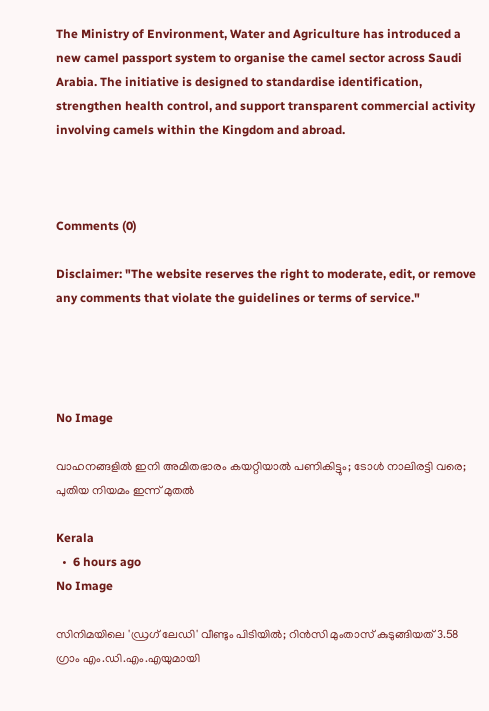The Ministry of Environment, Water and Agriculture has introduced a new camel passport system to organise the camel sector across Saudi Arabia. The initiative is designed to standardise identification, strengthen health control, and support transparent commercial activity involving camels within the Kingdom and abroad.



Comments (0)

Disclaimer: "The website reserves the right to moderate, edit, or remove any comments that violate the guidelines or terms of service."




No Image

വാഹനങ്ങളില്‍ ഇനി അമിതഭാരം കയറ്റിയാല്‍ പണികിട്ടും; ടോള്‍ നാലിരട്ടി വരെ; പുതിയ നിയമം ഇന്ന് മുതല്‍

Kerala
  •  6 hours ago
No Image

സിനിമയിലെ 'ഡ്രഗ് ലേഡി' വീണ്ടും പിടിയിൽ; റിൻസി മുംതാസ് കുടുങ്ങിയത് 3.58 ഗ്രാം എം.ഡി.എം.എയുമായി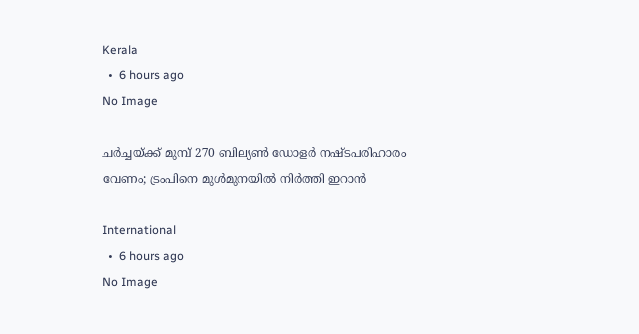Kerala
  •  6 hours ago
No Image

ചർച്ചയ്ക്ക് മുമ്പ് 270 ബില്യൺ ഡോളർ നഷ്ടപരിഹാരം വേണം; ട്രംപിനെ മുൾമുനയിൽ നിർത്തി ഇറാൻ

International
  •  6 hours ago
No Image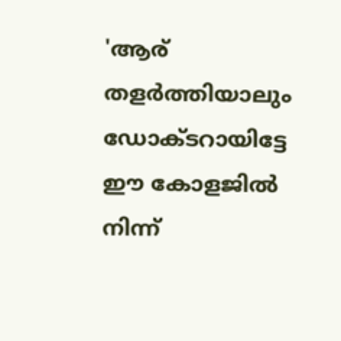'ആര് തളര്‍ത്തിയാലും ഡോക്ടറായിട്ടേ ഈ കോളജില്‍ നിന്ന്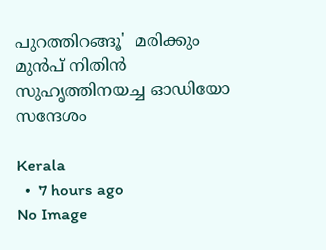പുറത്തിറങ്ങൂ'  മരിക്കും മുന്‍പ് നിതിന്‍ സുഹൃത്തിനയച്ച ഓഡിയോ സന്ദേശം

Kerala
  •  7 hours ago
No Image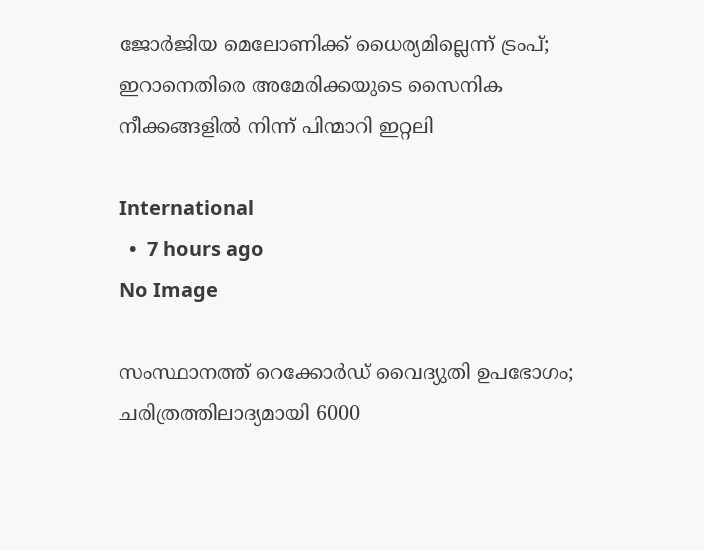ജോർജിയ മെലോണിക്ക് ധൈര്യമില്ലെന്ന് ട്രംപ്; ഇറാനെതിരെ അമേരിക്കയുടെ സൈനിക നീക്കങ്ങളിൽ നിന്ന് പിന്മാറി ഇറ്റലി

International
  •  7 hours ago
No Image

സംസ്ഥാനത്ത് റെക്കോര്‍ഡ് വൈദ്യുതി ഉപഭോഗം; ചരിത്രത്തിലാദ്യമായി 6000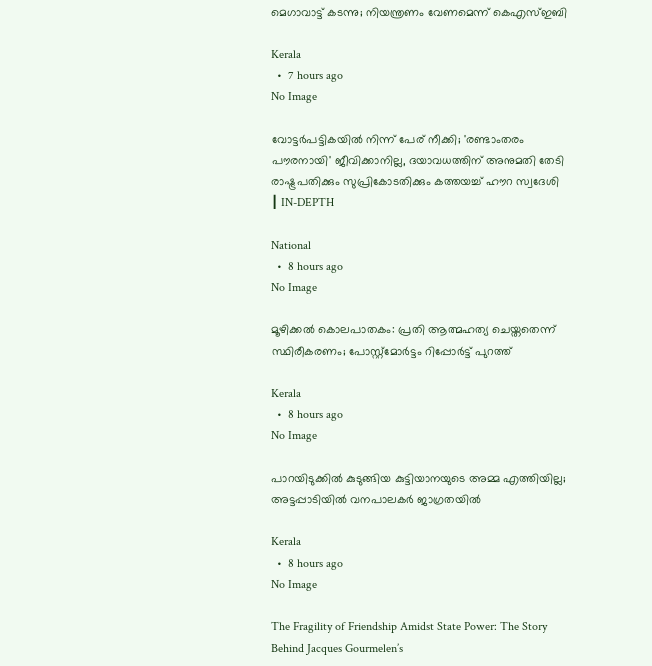മെഗാവാട്ട് കടന്നു; നിയന്ത്രണം വേണമെന്ന് കെഎസ്ഇബി

Kerala
  •  7 hours ago
No Image

വോട്ടർപട്ടികയിൽ നിന്ന് പേര് നീക്കി; 'രണ്ടാംതരം പൗരനായി' ജീവിക്കാനില്ല, ദയാവധത്തിന് അനുമതി തേടി രാഷ്ട്രപതിക്കും സുപ്രികോടതിക്കും കത്തയച്ച് ഹൗറ സ്വദേശി ┃ IN-DEPTH

National
  •  8 hours ago
No Image

മൂഴിക്കൽ കൊലപാതകം: പ്രതി ആത്മഹത്യ ചെയ്തതെന്ന് സ്ഥിരീകരണം; പോസ്റ്റ്മോർട്ടം റിപ്പോർട്ട് പുറത്ത്

Kerala
  •  8 hours ago
No Image

പാറയിടുക്കില്‍ കുടുങ്ങിയ കുട്ടിയാനയുടെ അമ്മ എത്തിയില്ല; അട്ടപ്പാടിയില്‍ വനപാലകര്‍ ജാഗ്രതയില്‍

Kerala
  •  8 hours ago
No Image

The Fragility of Friendship Amidst State Power: The Story Behind Jacques Gourmelen’s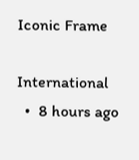Iconic Frame

International
  •  8 hours ago